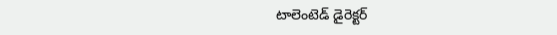టాలెంటెడ్ డైరెక్టర్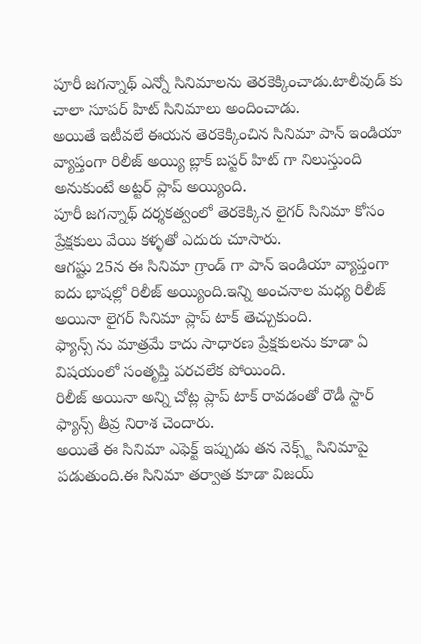పూరీ జగన్నాథ్ ఎన్నో సినిమాలను తెరకెక్కించాడు.టాలీవుడ్ కు చాలా సూపర్ హిట్ సినిమాలు అందించాడు.
అయితే ఇటీవలే ఈయన తెరకెక్కించిన సినిమా పాన్ ఇండియా వ్యాప్తంగా రిలీజ్ అయ్యి బ్లాక్ బస్టర్ హిట్ గా నిలుస్తుంది అనుకుంటే అట్టర్ ప్లాప్ అయ్యింది.
పూరీ జగన్నాథ్ దర్శకత్వంలో తెరకెక్కిన లైగర్ సినిమా కోసం ప్రేక్షకులు వేయి కళ్ళతో ఎదురు చూసారు.
ఆగష్టు 25న ఈ సినిమా గ్రాండ్ గా పాన్ ఇండియా వ్యాప్తంగా ఐదు భాషల్లో రిలీజ్ అయ్యింది.ఇన్ని అంచనాల మధ్య రిలీజ్ అయినా లైగర్ సినిమా ప్లాప్ టాక్ తెచ్చుకుంది.
ఫ్యాన్స్ ను మాత్రమే కాదు సాధారణ ప్రేక్షకులను కూడా ఏ విషయంలో సంతృప్తి పరచలేక పోయింది.
రిలీజ్ అయినా అన్ని చోట్ల ప్లాప్ టాక్ రావడంతో రౌడీ స్టార్ ఫ్యాన్స్ తీవ్ర నిరాశ చెందారు.
అయితే ఈ సినిమా ఎఫెక్ట్ ఇప్పుడు తన నెక్స్ట్ సినిమాపై పడుతుంది.ఈ సినిమా తర్వాత కూడా విజయ్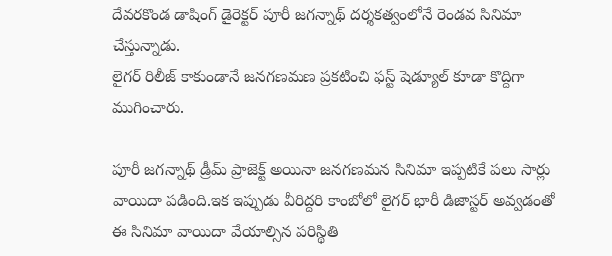దేవరకొండ డాషింగ్ డైరెక్టర్ పూరీ జగన్నాథ్ దర్శకత్వంలోనే రెండవ సినిమా చేస్తున్నాడు.
లైగర్ రిలీజ్ కాకుండానే జనగణమణ ప్రకటించి ఫస్ట్ షెడ్యూల్ కూడా కొద్దిగా ముగించారు.

పూరీ జగన్నాథ్ డ్రీమ్ ప్రాజెక్ట్ అయినా జనగణమన సినిమా ఇప్పటికే పలు సార్లు వాయిదా పడింది.ఇక ఇప్పుడు వీరిద్దరి కాంబోలో లైగర్ భారీ డిజాస్టర్ అవ్వడంతో ఈ సినిమా వాయిదా వేయాల్సిన పరిస్థితి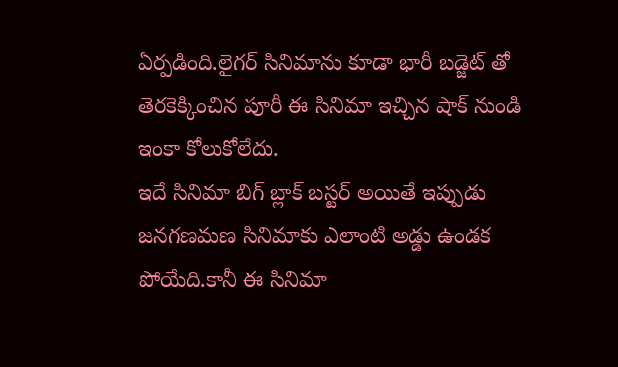ఏర్పడింది.లైగర్ సినిమాను కూడా భారీ బడ్జెట్ తో తెరకెక్కించిన పూరీ ఈ సినిమా ఇచ్చిన షాక్ నుండి ఇంకా కోలుకోలేదు.
ఇదే సినిమా బిగ్ బ్లాక్ బస్టర్ అయితే ఇప్పుడు జనగణమణ సినిమాకు ఎలాంటి అడ్డు ఉండక పోయేది.కానీ ఈ సినిమా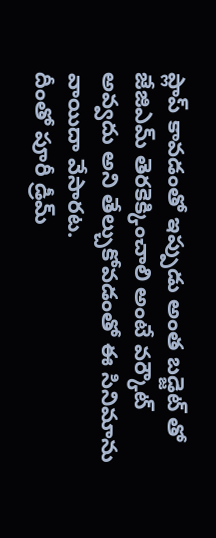ప్లాప్ కావడంతో ఇప్పుడు అంత బడ్జెట్ తో జేజిఎమ్ తెరకెక్కించాలి అంటే వర్కౌట్ అవ్వదు అని తేల్చుకోవడంతో ఈ సినిమాను వాయిదా వేసారట.
దీంతో పూరీ డ్రీమ్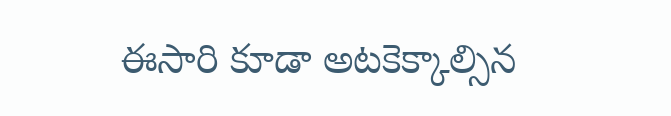ఈసారి కూడా అటకెక్కాల్సిన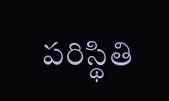పరిస్థితి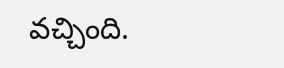వచ్చింది.